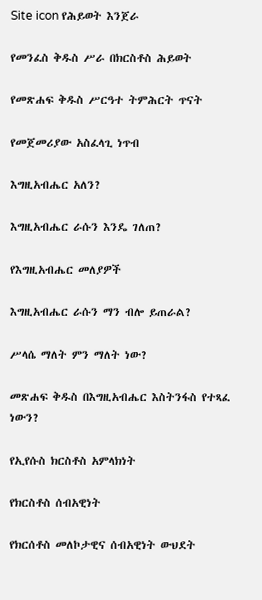Site icon የሕይወት እንጀራ

የመንፈስ ቅዱስ ሥራ በክርስቶስ ሕይወት

የመጽሐፍ ቅዱስ ሥርዓተ ትምሕርት ጥናት

የመጀመሪያው አስፈላጊ ነጥብ

እግዚአብሔር አለን?

እግዚአብሔር ራሱን እንዴ ገለጠ?

የእግዚአብሔር መለያዎች

እግዚአብሔር ራሱን ማን ብሎ ይጠራል?

ሥላሴ ማለት ምን ማለት ነው?

መጽሐፍ ቅዱስ በእግዚአብሔር እስትንፋስ የተጻፈ ነውን?

የኢየሱስ ክርስቶስ አምላክነት

የክርስቶስ ሰብአዊነት

የክርሰቶስ መለኮታዊና ሰብአዊነት ውህደት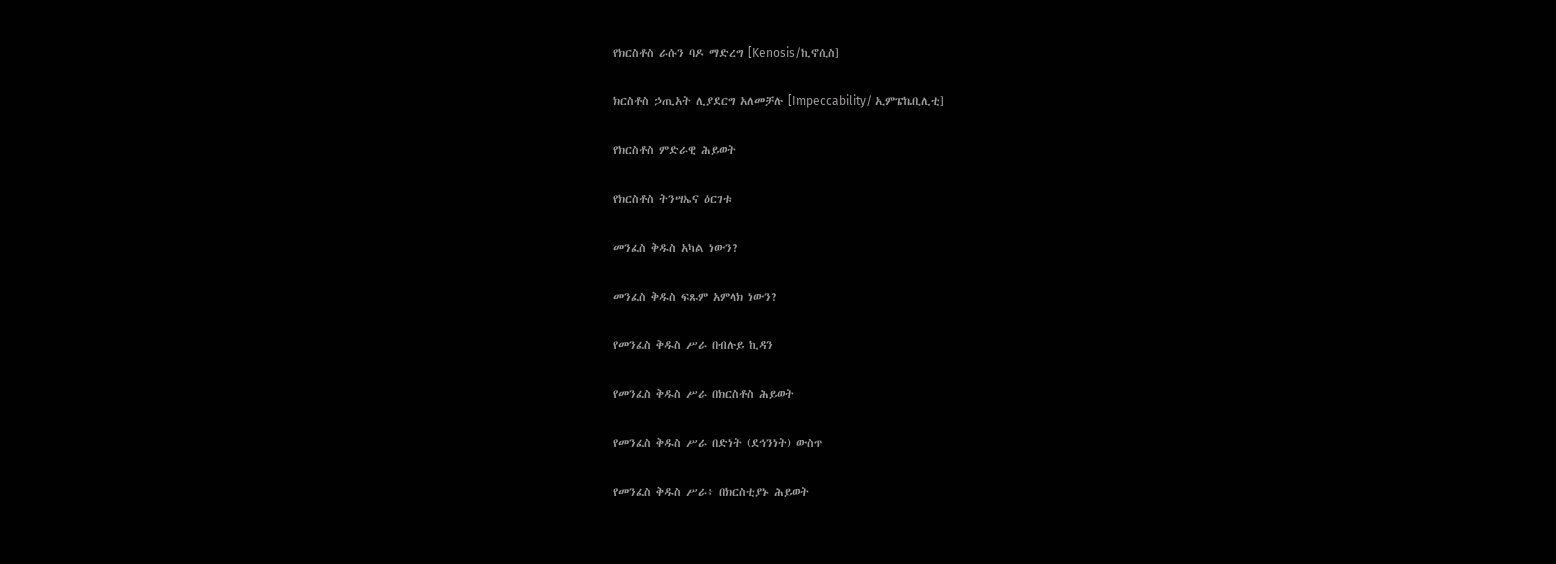የክርስቶስ ራሱን ባዶ ማድረግ [Kenosis/ኪኖሲስ]

ክርስቶስ ኃጢአት ሊያደርግ አለመቻሉ [Impeccability/ ኢምፔኬቢሊቲ]

የክርስቶስ ምድራዊ ሕይወት

የክርስቶስ ትንሣኤና ዕርገቱ

መንፈስ ቅዱስ አካል ነውን?

መንፈስ ቅዱስ ፍጹም አምላክ ነውን?

የመንፈስ ቅዱስ ሥራ በብሉይ ኪዳን

የመንፈስ ቅዱስ ሥራ በክርስቶስ ሕይወት

የመንፈስ ቅዱስ ሥራ በድነት (ደኅንነት) ውስጥ

የመንፈስ ቅዱስ ሥራ፥ በክርስቲያኑ ሕይወት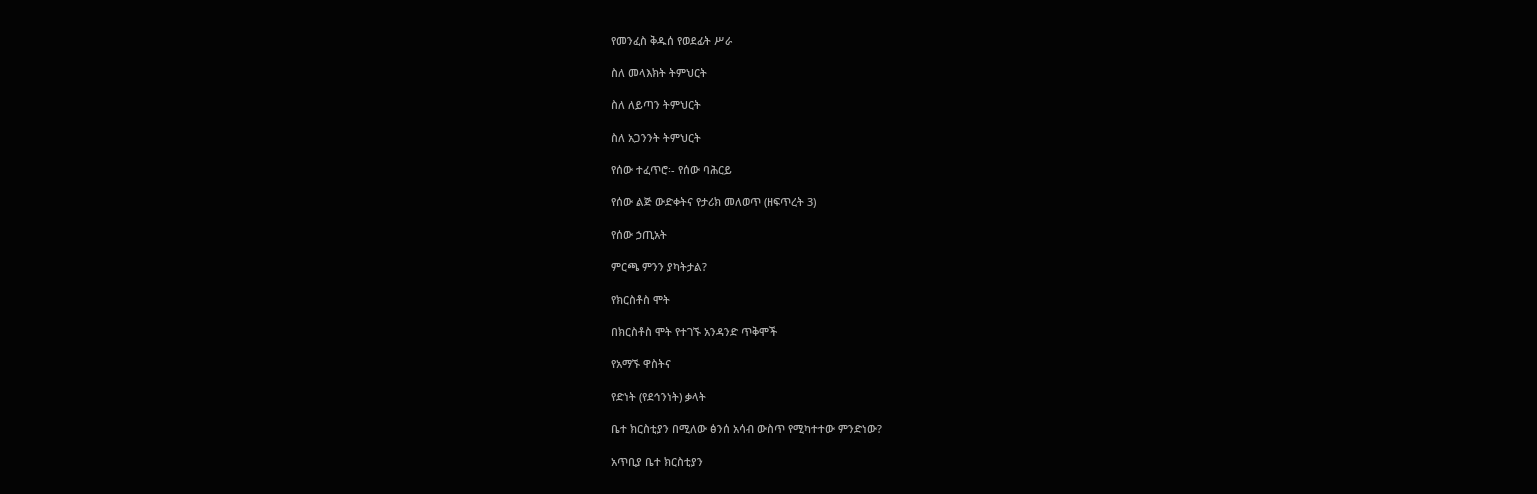የመንፈስ ቅዱሰ የወደፊት ሥራ

ስለ መላእክት ትምህርት

ስለ ለይጣን ትምህርት

ስለ አጋንንት ትምህርት

የሰው ተፈጥሮ፡- የሰው ባሕርይ

የሰው ልጅ ውድቀትና የታሪክ መለወጥ (ዘፍጥረት 3)

የሰው ኃጢአት

ምርጫ ምንን ያካትታል?

የክርስቶስ ሞት

በክርስቶስ ሞት የተገኙ አንዳንድ ጥቅሞች

የአማኙ ዋስትና

የድነት (የደኅንነት) ቃላት

ቤተ ክርስቲያን በሚለው ፅንሰ አሳብ ውስጥ የሚካተተው ምንድነው?

አጥቢያ ቤተ ክርስቲያን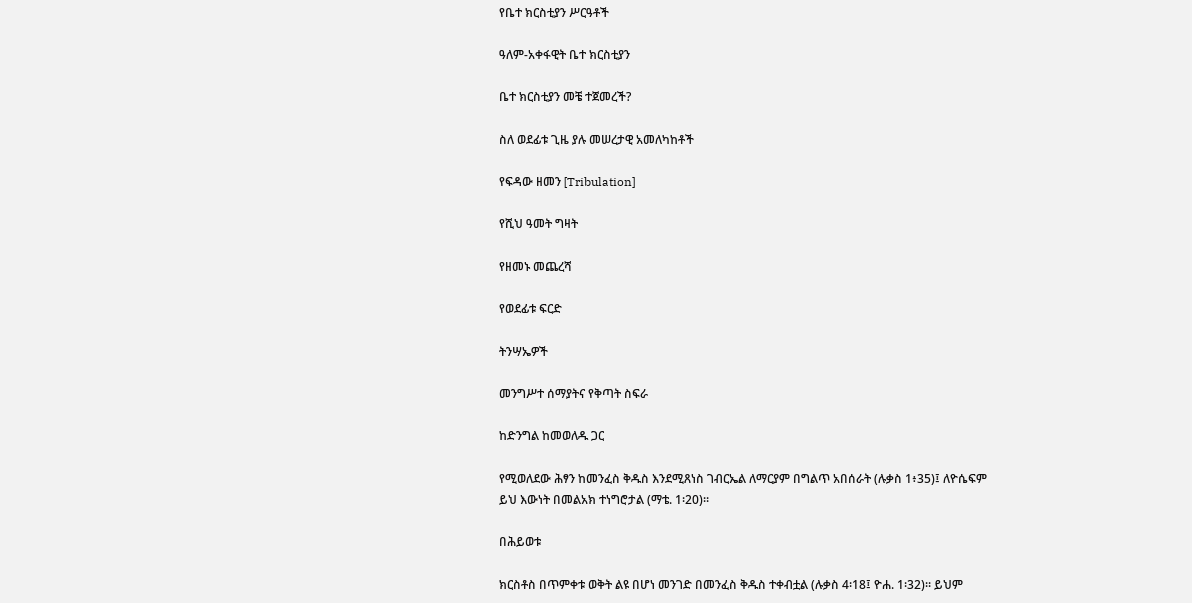የቤተ ክርስቲያን ሥርዓቶች

ዓለም-አቀፋዊት ቤተ ክርስቲያን

ቤተ ክርስቲያን መቼ ተጀመረች?

ስለ ወደፊቱ ጊዜ ያሉ መሠረታዊ አመለካከቶች

የፍዳው ዘመን [Tribulation]

የሺህ ዓመት ግዛት

የዘመኑ መጨረሻ

የወደፊቱ ፍርድ

ትንሣኤዎች

መንግሥተ ሰማያትና የቅጣት ስፍራ

ከድንግል ከመወለዱ ጋር

የሚወለደው ሕፃን ከመንፈስ ቅዱስ እንደሚጸነስ ገብርኤል ለማርያም በግልጥ አበሰራት (ሉቃስ 1፥35)፤ ለዮሴፍም ይህ እውነት በመልአክ ተነግሮታል (ማቴ. 1፡20)።

በሕይወቱ

ክርስቶስ በጥምቀቱ ወቅት ልዩ በሆነ መንገድ በመንፈስ ቅዱስ ተቀብቷል (ሉቃስ 4፡18፤ ዮሐ. 1፡32)። ይህም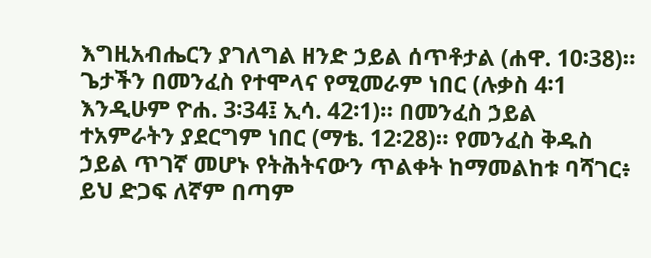እግዚአብሔርን ያገለግል ዘንድ ኃይል ሰጥቶታል (ሐዋ. 10፡38)። ጌታችን በመንፈስ የተሞላና የሚመራም ነበር (ሉቃስ 4፡1 እንዲሁም ዮሐ. 3፡34፤ ኢሳ. 42፡1)። በመንፈስ ኃይል ተአምራትን ያደርግም ነበር (ማቴ. 12፡28)። የመንፈስ ቅዱስ ኃይል ጥገኛ መሆኑ የትሕትናውን ጥልቀት ከማመልከቱ ባሻገር፥ ይህ ድጋፍ ለኛም በጣም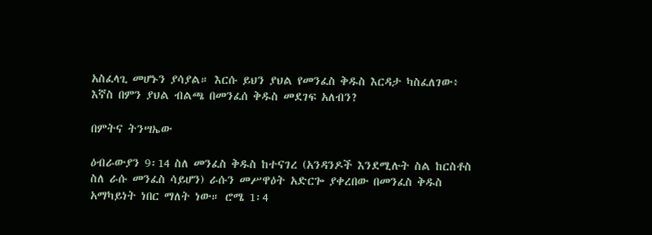አስፈላጊ መሆኑን ያሳያል። እርሱ ይህን ያህል የመንፈስ ቅዱስ እርዳታ ካስፈለገው፥ እኛስ በምን ያህል ብልጫ በመንፈሰ ቅዱስ መደገፍ አለብን?

በምትና ትንሣኤው

ዕብራውያን 9፡14 ስለ መንፈስ ቅዱስ ከተናገረ (አንዳንዶች እንደሚሉት ስል ከርስቶስ ስለ ራሱ መንፈስ ሳይሆን) ራሱን መሥዋዕት አድርጐ ያቀረበው በመንፈስ ቅዱስ አማካይነት ነበር ማለት ነው። ሮሜ 1፡4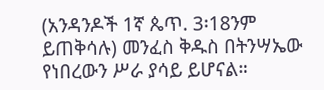(አንዳንዶች 1ኛ ጴጥ. 3፡18ንም ይጠቅሳሉ) መንፈስ ቅዱስ በትንሣኤው የነበረውን ሥራ ያሳይ ይሆናል።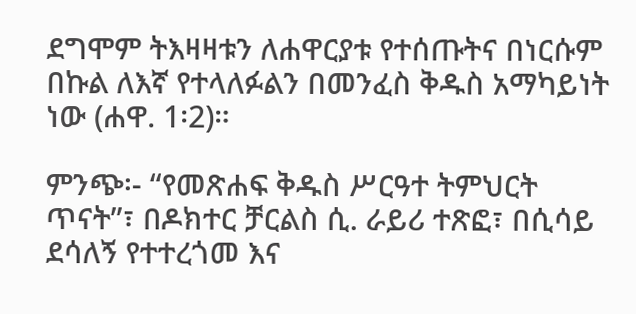ደግሞም ትእዛዛቱን ለሐዋርያቱ የተሰጡትና በነርሱም በኩል ለእኛ የተላለፉልን በመንፈስ ቅዱስ አማካይነት ነው (ሐዋ. 1፡2)።

ምንጭ፡- “የመጽሐፍ ቅዱስ ሥርዓተ ትምህርት ጥናት”፣ በዶክተር ቻርልስ ሲ. ራይሪ ተጽፎ፣ በሲሳይ ደሳለኝ የተተረጎመ እና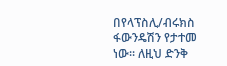በየላፕስሊ/ብሩክስ ፋውንዴሽን የታተመ ነው፡፡ ለዚህ ድንቅ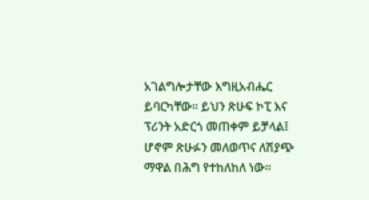አገልግሎታቸው እግዚአብሔር ይባርካቸው፡፡ ይህን ጽሁፍ ኮፒ እና ፕሪንት አድርጎ መጠቀም ይቻላል፤ ሆኖም ጽሁፉን መለወጥና ለሽያጭ ማዋል በሕግ የተከለከለ ነው፡፡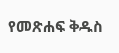የመጽሐፍ ቅዱስ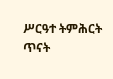ሥርዓተ ትምሕርት ጥናት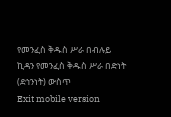የመንፈስ ቅዱስ ሥራ በብሉይ ኪዳን የመንፈስ ቅዱስ ሥራ በድነት (ደኅንነት) ውስጥ
Exit mobile version